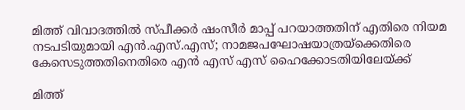മിത്ത് വിവാദത്തിൽ സ്പീക്കർ ഷംസീർ മാപ്പ് പറയാത്തതിന് എതിരെ നിയമ നടപടിയുമായി എൻ.എസ്.എസ്; നാമജപഘോഷയാത്രയ്ക്കെതിരെ കേസെടുത്തതിനെതിരെ എൻ എസ് എസ് ഹൈക്കോടതിയിലേയ്ക്ക്

മിത്ത്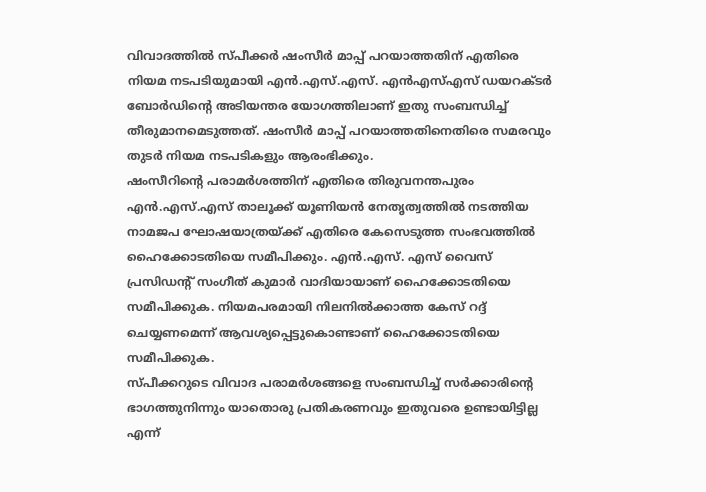വിവാദത്തിൽ സ്പീക്കർ ഷംസീർ മാപ്പ് പറയാത്തതിന് എതിരെ നിയമ നടപടിയുമായി എൻ.എസ്.എസ്. എൻഎസ്എസ് ഡയറക്ടർ ബോർഡിന്റെ അടിയന്തര യോഗത്തിലാണ് ഇതു സംബന്ധിച്ച് തീരുമാനമെടുത്തത്. ഷംസീർ മാപ്പ് പറയാത്തതിനെതിരെ സമരവും തുടർ നിയമ നടപടികളും ആരംഭിക്കും.
ഷംസീറിന്റെ പരാമർശത്തിന് എതിരെ തിരുവനന്തപുരം എൻ.എസ്.എസ് താലൂക്ക് യൂണിയൻ നേതൃത്വത്തിൽ നടത്തിയ നാമജപ ഘോഷയാത്രയ്ക്ക് എതിരെ കേസെടുത്ത സംഭവത്തിൽ ഹൈക്കോടതിയെ സമീപിക്കും. എൻ.എസ്. എസ് വൈസ് പ്രസിഡന്റ് സംഗീത് കുമാർ വാദിയായാണ് ഹൈക്കോടതിയെ സമീപിക്കുക. നിയമപരമായി നിലനിൽക്കാത്ത കേസ് റദ്ദ് ചെയ്യണമെന്ന് ആവശ്യപ്പെട്ടുകൊണ്ടാണ് ഹൈക്കോടതിയെ സമീപിക്കുക.
സ്പീക്കറുടെ വിവാദ പരാമർശങ്ങളെ സംബന്ധിച്ച് സർക്കാരിന്റെ ഭാഗത്തുനിന്നും യാതൊരു പ്രതികരണവും ഇതുവരെ ഉണ്ടായിട്ടില്ല എന്ന്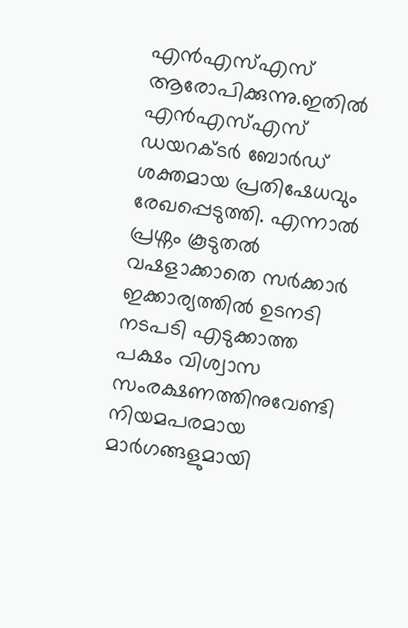എൻഎസ്എസ് ആരോപിക്കുന്നു.ഇതിൽ എൻഎസ്എസ് ഡയറക്ടർ ബോർഡ് ശക്തമായ പ്രതിഷേധവും രേഖപ്പെടുത്തി. എന്നാൽ പ്രശ്നം കൂടുതൽ വഷളാക്കാതെ സർക്കാർ ഇക്കാര്യത്തിൽ ഉടനടി നടപടി എടുക്കാത്ത പക്ഷം വിശ്വാസ സംരക്ഷണത്തിനുവേണ്ടി നിയമപരമായ മാർഗങ്ങളുമായി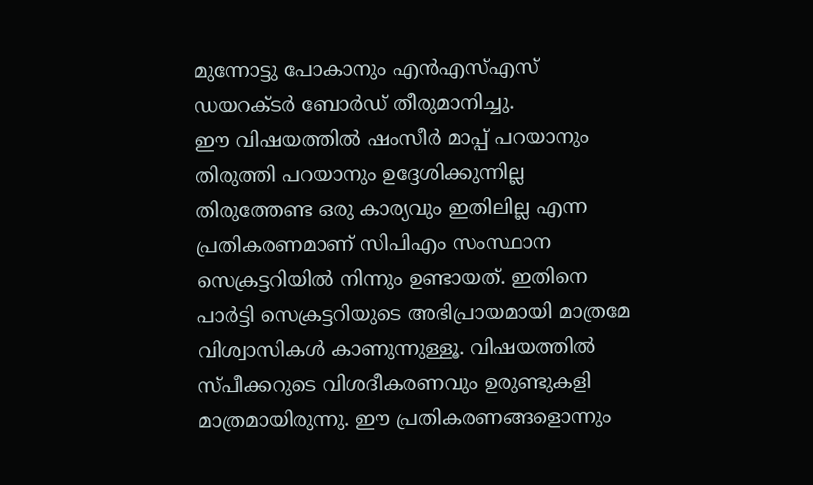മുന്നോട്ടു പോകാനും എൻഎസ്എസ് ഡയറക്ടർ ബോർഡ് തീരുമാനിച്ചു.
ഈ വിഷയത്തിൽ ഷംസീർ മാപ്പ് പറയാനും തിരുത്തി പറയാനും ഉദ്ദേശിക്കുന്നില്ല തിരുത്തേണ്ട ഒരു കാര്യവും ഇതിലില്ല എന്ന പ്രതികരണമാണ് സിപിഎം സംസ്ഥാന സെക്രട്ടറിയിൽ നിന്നും ഉണ്ടായത്. ഇതിനെ പാർട്ടി സെക്രട്ടറിയുടെ അഭിപ്രായമായി മാത്രമേ വിശ്വാസികൾ കാണുന്നുള്ളൂ. വിഷയത്തിൽ സ്പീക്കറുടെ വിശദീകരണവും ഉരുണ്ടുകളി മാത്രമായിരുന്നു. ഈ പ്രതികരണങ്ങളൊന്നും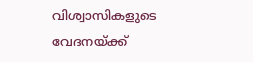വിശ്വാസികളുടെ വേദനയ്ക്ക്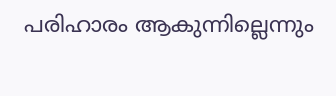പരിഹാരം ആകുന്നില്ലെന്നും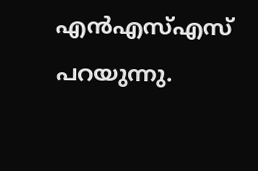എൻഎസ്എസ് പറയുന്നു.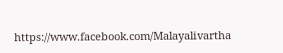https://www.facebook.com/Malayalivartha